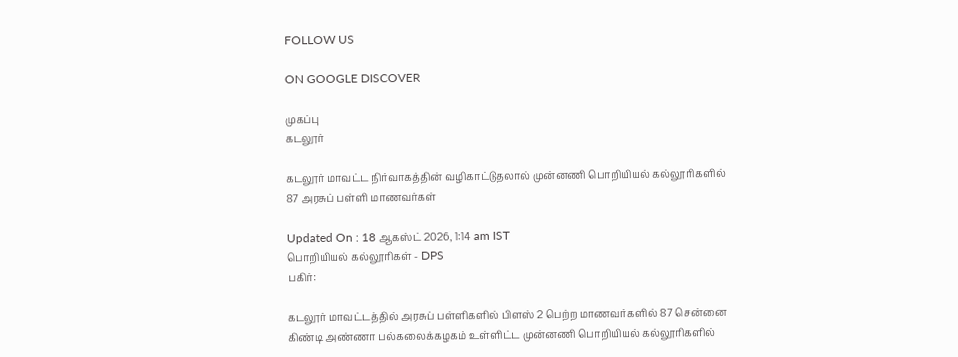FOLLOW US

ON GOOGLE DISCOVER

முகப்பு
கடலூர்

கடலூர் மாவட்ட நிர்வாகத்தின் வழிகாட்டுதலால் முன்னணி பொறியியல் கல்லூரிகளில் 87 அரசுப் பள்ளி மாணவர்கள்

Updated On : 18 ஆகஸ்ட் 2026, 1:14 am IST
பொறியியல் கல்லூரிகள் - DPS
பகிர்:

கடலூர் மாவட்டத்தில் அரசுப் பள்ளிகளில் பிளஸ் 2 பெற்ற மாணவர்களில் 87 சென்னை கிண்டி அண்ணா பல்கலைக்கழகம் உள்ளிட்ட முன்னணி பொறியியல் கல்லூரிகளில்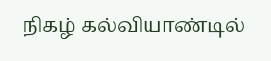நிகழ் கல்வியாண்டில்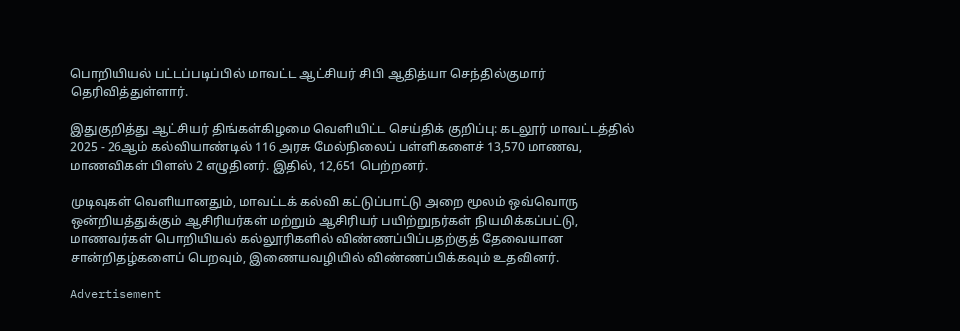பொறியியல் பட்டப்படிப்பில் மாவட்ட ஆட்சியர் சிபி ஆதித்யா செந்தில்குமார் தெரிவித்துள்ளார்.

இதுகுறித்து ஆட்சியர் திங்கள்கிழமை வெளியிட்ட செய்திக் குறிப்பு: கடலூர் மாவட்டத்தில் 2025 - 26ஆம் கல்வியாண்டில் 116 அரசு மேல்நிலைப் பள்ளிகளைச் 13,570 மாணவ, மாணவிகள் பிளஸ் 2 எழுதினர். இதில், 12,651 பெற்றனர்.

முடிவுகள் வெளியானதும், மாவட்டக் கல்வி கட்டுப்பாட்டு அறை மூலம் ஒவ்வொரு ஒன்றியத்துக்கும் ஆசிரியர்கள் மற்றும் ஆசிரியர் பயிற்றுநர்கள் நியமிக்கப்பட்டு, மாணவர்கள் பொறியியல் கல்லூரிகளில் விண்ணப்பிப்பதற்குத் தேவையான சான்றிதழ்களைப் பெறவும், இணையவழியில் விண்ணப்பிக்கவும் உதவினர்.

Advertisement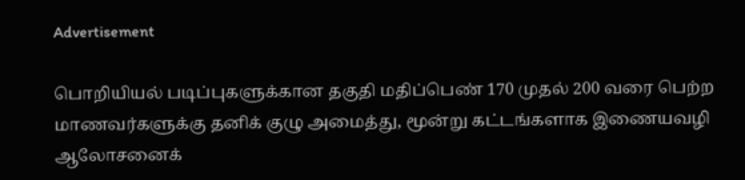Advertisement

பொறியியல் படிப்புகளுக்கான தகுதி மதிப்பெண் 170 முதல் 200 வரை பெற்ற மாணவர்களுக்கு தனிக் குழு அமைத்து, மூன்று கட்டங்களாக இணையவழி ஆலோசனைக்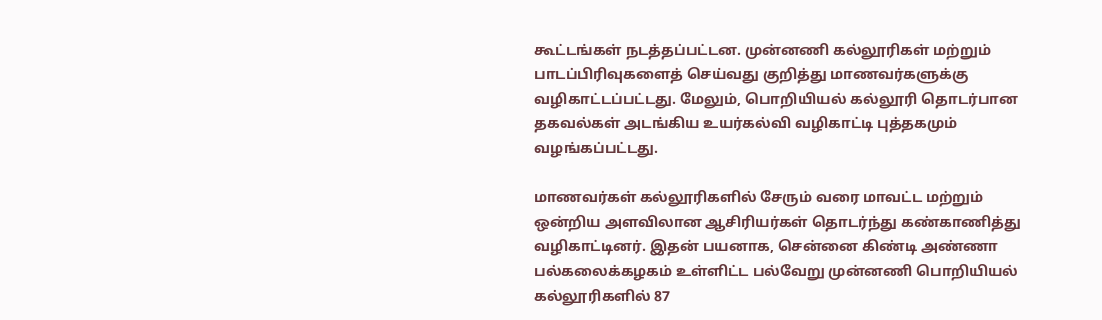கூட்டங்கள் நடத்தப்பட்டன. முன்னணி கல்லூரிகள் மற்றும் பாடப்பிரிவுகளைத் செய்வது குறித்து மாணவர்களுக்கு வழிகாட்டப்பட்டது. மேலும், பொறியியல் கல்லூரி தொடர்பான தகவல்கள் அடங்கிய உயர்கல்வி வழிகாட்டி புத்தகமும் வழங்கப்பட்டது.

மாணவர்கள் கல்லூரிகளில் சேரும் வரை மாவட்ட மற்றும் ஒன்றிய அளவிலான ஆசிரியர்கள் தொடர்ந்து கண்காணித்து வழிகாட்டினர். இதன் பயனாக, சென்னை கிண்டி அண்ணா பல்கலைக்கழகம் உள்ளிட்ட பல்வேறு முன்னணி பொறியியல் கல்லூரிகளில் 87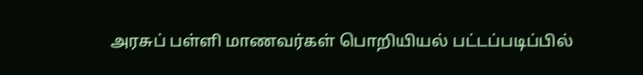அரசுப் பள்ளி மாணவர்கள் பொறியியல் பட்டப்படிப்பில்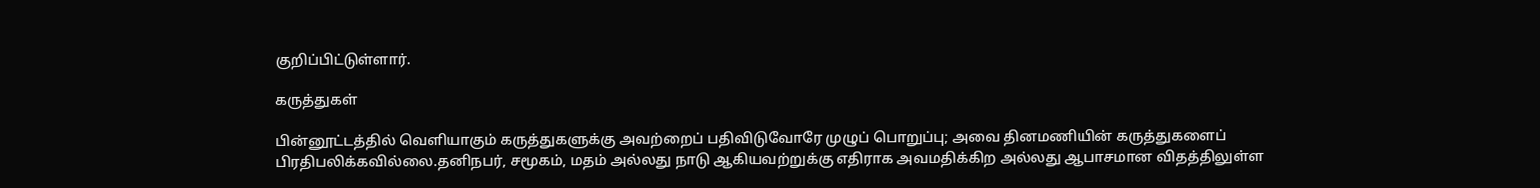குறிப்பிட்டுள்ளார்.

கருத்துகள்

பின்னூட்டத்தில் வெளியாகும் கருத்துகளுக்கு அவற்றைப் பதிவிடுவோரே முழுப் பொறுப்பு; அவை தினமணியின் கருத்துகளைப் பிரதிபலிக்கவில்லை.தனிநபர், சமூகம், மதம் அல்லது நாடு ஆகியவற்றுக்கு எதிராக அவமதிக்கிற அல்லது ஆபாசமான விதத்திலுள்ள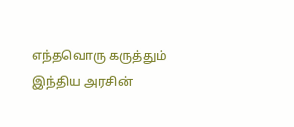எந்தவொரு கருத்தும் இந்திய அரசின்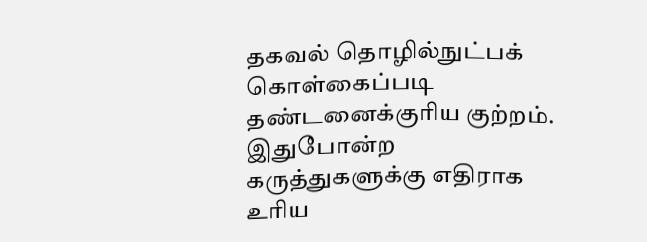தகவல் தொழில்நுட்பக் கொள்கைப்படி தண்டனைக்குரிய குற்றம். இதுபோன்ற கருத்துகளுக்கு எதிராக உரிய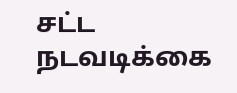சட்ட நடவடிக்கை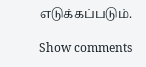எடுக்கப்படும்.

Show comments